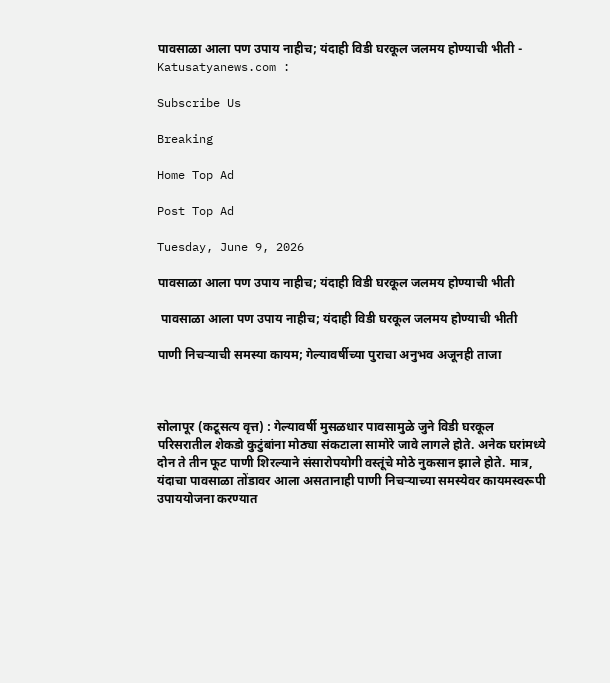पावसाळा आला पण उपाय नाहीच; यंदाही विडी घरकूल जलमय होण्याची भीती - Katusatyanews.com :

Subscribe Us

Breaking

Home Top Ad

Post Top Ad

Tuesday, June 9, 2026

पावसाळा आला पण उपाय नाहीच; यंदाही विडी घरकूल जलमय होण्याची भीती

 पावसाळा आला पण उपाय नाहीच; यंदाही विडी घरकूल जलमय होण्याची भीती

पाणी निचऱ्याची समस्या कायम; गेल्यावर्षीच्या पुराचा अनुभव अजूनही ताजा



सोलापूर (कटूसत्य वृत्त) : गेल्यावर्षी मुसळधार पावसामुळे जुने विडी घरकूल परिसरातील शेकडो कुटुंबांना मोठ्या संकटाला सामोरे जावे लागले होते. अनेक घरांमध्ये दोन ते तीन फूट पाणी शिरल्याने संसारोपयोगी वस्तूंचे मोठे नुकसान झाले होते. मात्र, यंदाचा पावसाळा तोंडावर आला असतानाही पाणी निचऱ्याच्या समस्येवर कायमस्वरूपी उपाययोजना करण्यात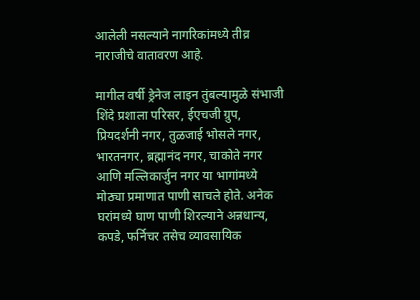आलेली नसल्याने नागरिकांमध्ये तीव्र नाराजीचे वातावरण आहे.

मागील वर्षी ड्रेनेज लाइन तुंबल्यामुळे संभाजी शिंदे प्रशाला परिसर, ईएचजी ग्रुप, प्रियदर्शनी नगर, तुळजाई भोसले नगर, भारतनगर, ब्रह्मानंद नगर, चाकोते नगर आणि मल्लिकार्जुन नगर या भागांमध्ये मोठ्या प्रमाणात पाणी साचले होते. अनेक घरांमध्ये घाण पाणी शिरल्याने अन्नधान्य, कपडे, फर्निचर तसेच व्यावसायिक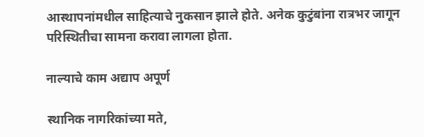आस्थापनांमधील साहित्याचे नुकसान झाले होते. अनेक कुटुंबांना रात्रभर जागून परिस्थितीचा सामना करावा लागला होता.

नाल्याचे काम अद्याप अपूर्ण

स्थानिक नागरिकांच्या मते,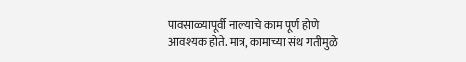पावसाळ्यापूर्वी नाल्याचे काम पूर्ण होणे आवश्यक होते. मात्र, कामाच्या संथ गतीमुळे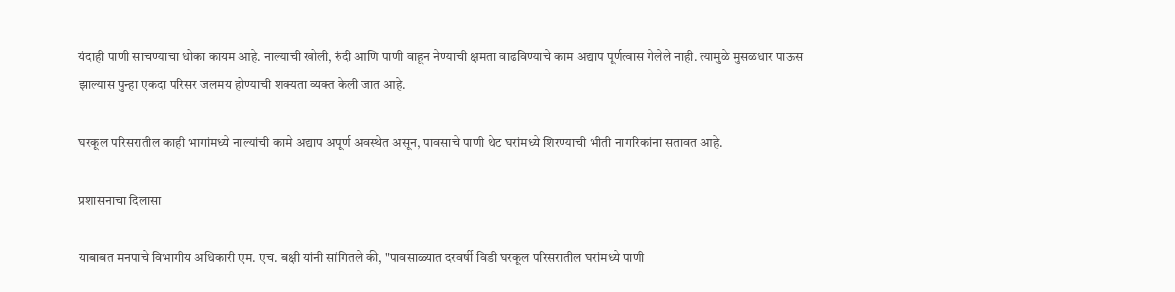यंदाही पाणी साचण्याचा धोका कायम आहे. नाल्याची खोली, रुंदी आणि पाणी वाहून नेण्याची क्षमता वाढविण्याचे काम अद्याप पूर्णत्वास गेलेले नाही. त्यामुळे मुसळधार पाऊस झाल्यास पुन्हा एकदा परिसर जलमय होण्याची शक्यता व्यक्त केली जात आहे.

घरकूल परिसरातील काही भागांमध्ये नाल्यांची कामे अद्याप अपूर्ण अवस्थेत असून, पावसाचे पाणी थेट घरांमध्ये शिरण्याची भीती नागरिकांना सतावत आहे.

प्रशासनाचा दिलासा

याबाबत मनपाचे विभागीय अधिकारी एम. एच. बक्षी यांनी सांगितले की, "पावसाळ्यात दरवर्षी विडी घरकूल परिसरातील घरांमध्ये पाणी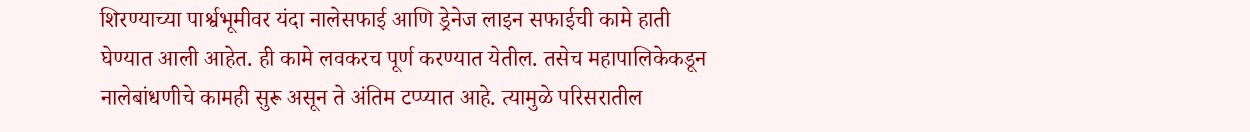शिरण्याच्या पार्श्वभूमीवर यंदा नालेसफाई आणि ड्रेनेज लाइन सफाईची कामे हाती घेण्यात आली आहेत. ही कामे लवकरच पूर्ण करण्यात येतील. तसेच महापालिकेकडून नालेबांधणीचे कामही सुरू असून ते अंतिम टप्प्यात आहे. त्यामुळे परिसरातील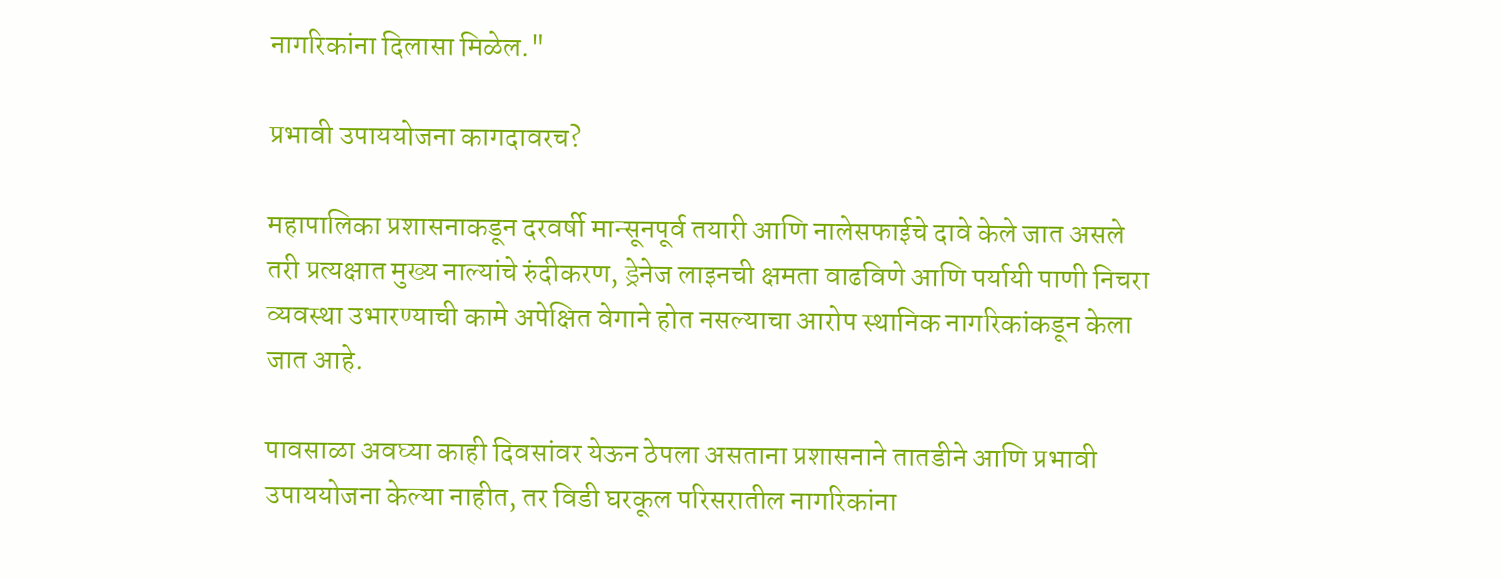नागरिकांना दिलासा मिळेल."

प्रभावी उपाययोजना कागदावरच?

महापालिका प्रशासनाकडून दरवर्षी मान्सूनपूर्व तयारी आणि नालेसफाईचे दावे केले जात असले तरी प्रत्यक्षात मुख्य नाल्यांचे रुंदीकरण, ड्रेनेज लाइनची क्षमता वाढविणे आणि पर्यायी पाणी निचरा व्यवस्था उभारण्याची कामे अपेक्षित वेगाने होत नसल्याचा आरोप स्थानिक नागरिकांकडून केला जात आहे.

पावसाळा अवघ्या काही दिवसांवर येऊन ठेपला असताना प्रशासनाने तातडीने आणि प्रभावी उपाययोजना केल्या नाहीत, तर विडी घरकूल परिसरातील नागरिकांना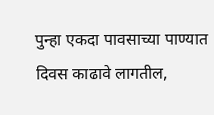पुन्हा एकदा पावसाच्या पाण्यात दिवस काढावे लागतील,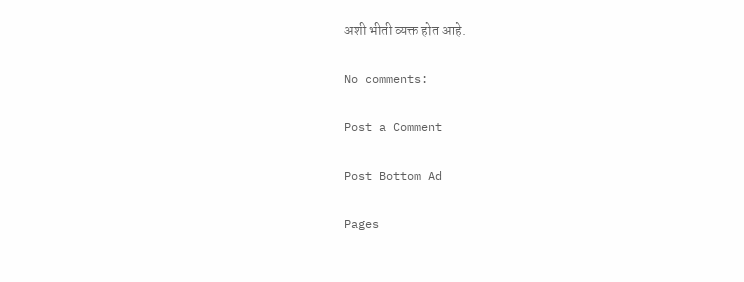अशी भीती व्यक्त होत आहे.

No comments:

Post a Comment

Post Bottom Ad

Pages